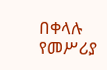በቀላሉ የመሥሪያ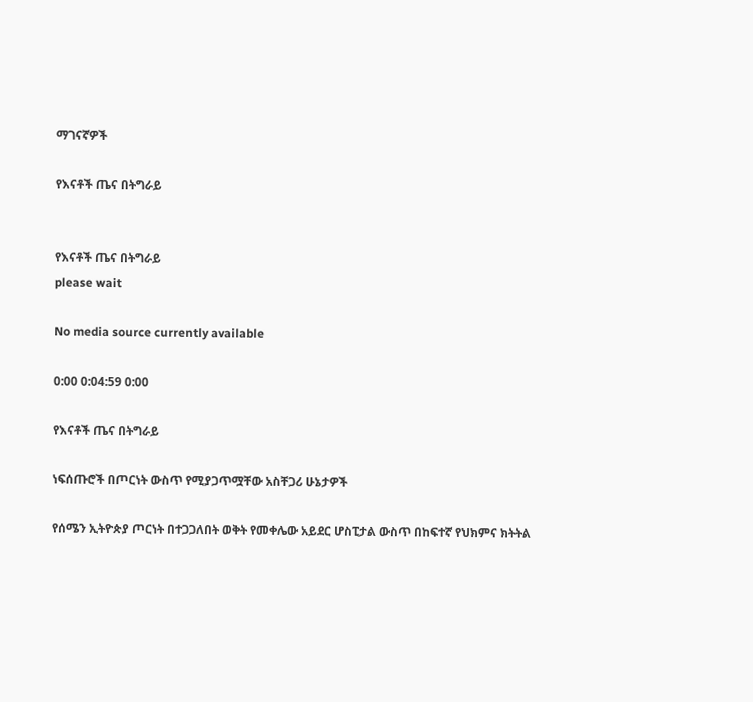ማገናኛዎች

የእናቶች ጤና በትግራይ


የእናቶች ጤና በትግራይ
please wait

No media source currently available

0:00 0:04:59 0:00

የእናቶች ጤና በትግራይ

ነፍሰጡሮች በጦርነት ውስጥ የሚያጋጥሟቸው አስቸጋሪ ሁኔታዎች

የሰሜን ኢትዮጵያ ጦርነት በተጋጋለበት ወቅት የመቀሌው አይደር ሆስፒታል ውስጥ በከፍተኛ የህክምና ክትትል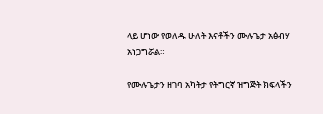ላይ ሆነው የወለዱ ሁለት እናቶችን ሙሉጌታ አፅብሃ አነጋግሯል።

የሙሉጌታን ዘገባ አካትታ የትግርኛ ዝግጅት ክፍላችን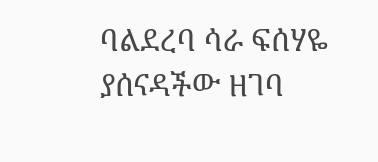ባልደረባ ሳራ ፍሰሃዬ ያሰናዳችው ዘገባ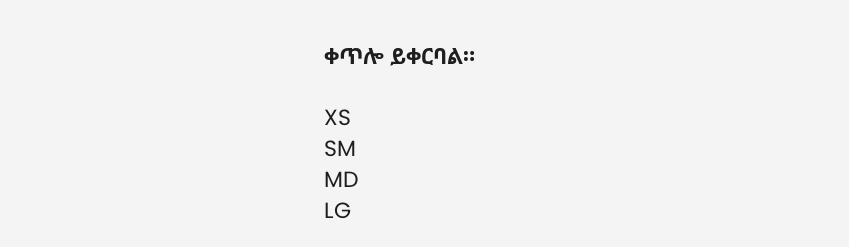ቀጥሎ ይቀርባል።

XS
SM
MD
LG